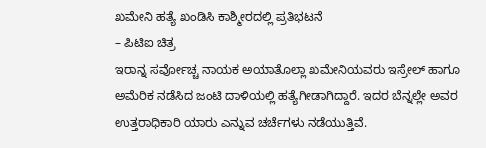ಖಮೇನಿ ಹತ್ಯೆ ಖಂಡಿಸಿ ಕಾಶ್ಮೀರದಲ್ಲಿ ಪ್ರತಿಭಟನೆ
– ಪಿಟಿಐ ಚಿತ್ರ
ಇರಾನ್ನ ಸರ್ವೋಚ್ಚ ನಾಯಕ ಅಯಾತೊಲ್ಲಾ ಖಮೇನಿಯವರು ಇಸ್ರೇಲ್ ಹಾಗೂ ಅಮೆರಿಕ ನಡೆಸಿದ ಜಂಟಿ ದಾಳಿಯಲ್ಲಿ ಹತ್ಯೆಗೀಡಾಗಿದ್ದಾರೆ. ಇದರ ಬೆನ್ನಲ್ಲೇ ಅವರ ಉತ್ತರಾಧಿಕಾರಿ ಯಾರು ಎನ್ನುವ ಚರ್ಚೆಗಳು ನಡೆಯುತ್ತಿವೆ.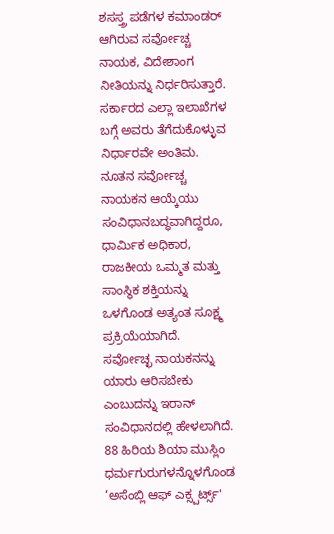ಶಸಸ್ತ್ರ ಪಡೆಗಳ ಕಮಾಂಡರ್ ಆಗಿರುವ ಸರ್ವೋಚ್ಚ ನಾಯಕ, ವಿದೇಶಾಂಗ ನೀತಿಯನ್ನು ನಿರ್ಧರಿಸುತ್ತಾರೆ. ಸರ್ಕಾರದ ಎಲ್ಲಾ ಇಲಾಖೆಗಳ ಬಗ್ಗೆ ಅವರು ತೆಗೆದುಕೊಳ್ಳುವ ನಿರ್ಧಾರವೇ ಅಂತಿಮ. ನೂತನ ಸರ್ವೋಚ್ಚ ನಾಯಕನ ಆಯ್ಕೆಯು ಸಂವಿಧಾನಬದ್ಧವಾಗಿದ್ದರೂ, ಧಾರ್ಮಿಕ ಅಧಿಕಾರ, ರಾಜಕೀಯ ಒಮ್ಮತ ಮತ್ತು ಸಾಂಸ್ಥಿಕ ಶಕ್ತಿಯನ್ನು ಒಳಗೊಂಡ ಅತ್ಯಂತ ಸೂಕ್ಷ್ಮ ಪ್ರಕ್ರಿಯೆಯಾಗಿದೆ.
ಸರ್ವೋಚ್ಛ ನಾಯಕನನ್ನು ಯಾರು ಆರಿಸಬೇಕು ಎಂಬುದನ್ನು ಇರಾನ್ ಸಂವಿಧಾನದಲ್ಲಿ ಹೇಳಲಾಗಿದೆ. 88 ಹಿರಿಯ ಶಿಯಾ ಮುಸ್ಲಿಂ ಧರ್ಮಗುರುಗಳನ್ನೊಳಗೊಂಡ ‘ಅಸೆಂಬ್ಲಿ ಆಫ್ ಎಕ್ಸ್ಪರ್ಟ್ಸ್'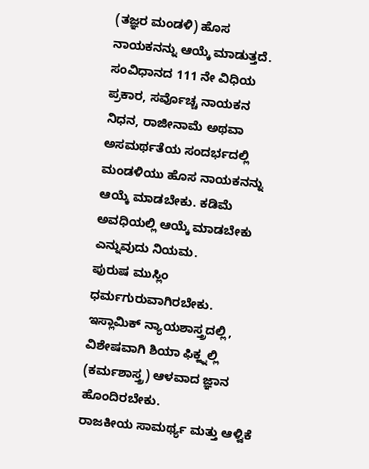(ತಜ್ಞರ ಮಂಡಳಿ) ಹೊಸ ನಾಯಕನನ್ನು ಆಯ್ಕೆ ಮಾಡುತ್ತದೆ. ಸಂವಿಧಾನದ 111 ನೇ ವಿಧಿಯ ಪ್ರಕಾರ, ಸರ್ವೊಚ್ಚ ನಾಯಕನ ನಿಧನ, ರಾಜೀನಾಮೆ ಅಥವಾ ಅಸಮರ್ಥತೆಯ ಸಂದರ್ಭದಲ್ಲಿ ಮಂಡಳಿಯು ಹೊಸ ನಾಯಕನನ್ನು ಆಯ್ಕೆ ಮಾಡಬೇಕು. ಕಡಿಮೆ ಅವಧಿಯಲ್ಲಿ ಆಯ್ಕೆ ಮಾಡಬೇಕು ಎನ್ನುವುದು ನಿಯಮ.
ಪುರುಷ ಮುಸ್ಲಿಂ ಧರ್ಮಗುರುವಾಗಿರಬೇಕು.
ಇಸ್ಲಾಮಿಕ್ ನ್ಯಾಯಶಾಸ್ತ್ರದಲ್ಲಿ, ವಿಶೇಷವಾಗಿ ಶಿಯಾ ಫಿಕ್ಹ್ನಲ್ಲಿ (ಕರ್ಮಶಾಸ್ತ್ರ) ಆಳವಾದ ಜ್ಞಾನ ಹೊಂದಿರಬೇಕು.
ರಾಜಕೀಯ ಸಾಮರ್ಥ್ಯ ಮತ್ತು ಆಳ್ವಿಕೆ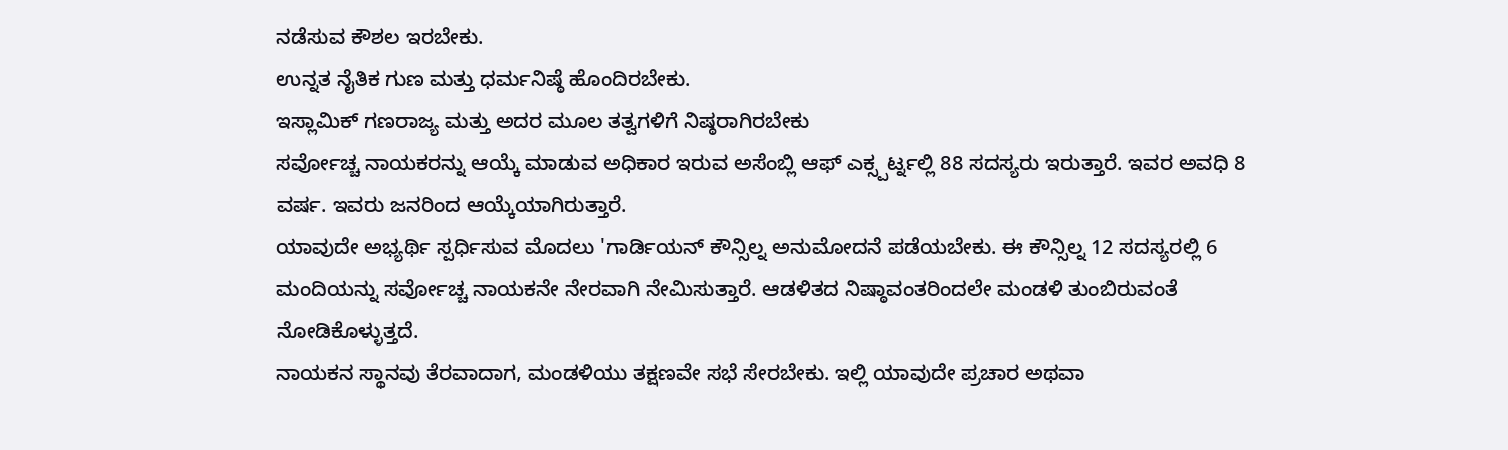ನಡೆಸುವ ಕೌಶಲ ಇರಬೇಕು.
ಉನ್ನತ ನೈತಿಕ ಗುಣ ಮತ್ತು ಧರ್ಮನಿಷ್ಠೆ ಹೊಂದಿರಬೇಕು.
ಇಸ್ಲಾಮಿಕ್ ಗಣರಾಜ್ಯ ಮತ್ತು ಅದರ ಮೂಲ ತತ್ವಗಳಿಗೆ ನಿಷ್ಠರಾಗಿರಬೇಕು
ಸರ್ವೋಚ್ಚ ನಾಯಕರನ್ನು ಆಯ್ಕೆ ಮಾಡುವ ಅಧಿಕಾರ ಇರುವ ಅಸೆಂಬ್ಲಿ ಆಫ್ ಎಕ್ಸ್ಪರ್ಟ್ನಲ್ಲಿ 88 ಸದಸ್ಯರು ಇರುತ್ತಾರೆ. ಇವರ ಅವಧಿ 8 ವರ್ಷ. ಇವರು ಜನರಿಂದ ಆಯ್ಕೆಯಾಗಿರುತ್ತಾರೆ.
ಯಾವುದೇ ಅಭ್ಯರ್ಥಿ ಸ್ಪರ್ಧಿಸುವ ಮೊದಲು 'ಗಾರ್ಡಿಯನ್ ಕೌನ್ಸಿಲ್ನ ಅನುಮೋದನೆ ಪಡೆಯಬೇಕು. ಈ ಕೌನ್ಸಿಲ್ನ 12 ಸದಸ್ಯರಲ್ಲಿ 6 ಮಂದಿಯನ್ನು ಸರ್ವೋಚ್ಚ ನಾಯಕನೇ ನೇರವಾಗಿ ನೇಮಿಸುತ್ತಾರೆ. ಆಡಳಿತದ ನಿಷ್ಠಾವಂತರಿಂದಲೇ ಮಂಡಳಿ ತುಂಬಿರುವಂತೆ ನೋಡಿಕೊಳ್ಳುತ್ತದೆ.
ನಾಯಕನ ಸ್ಥಾನವು ತೆರವಾದಾಗ, ಮಂಡಳಿಯು ತಕ್ಷಣವೇ ಸಭೆ ಸೇರಬೇಕು. ಇಲ್ಲಿ ಯಾವುದೇ ಪ್ರಚಾರ ಅಥವಾ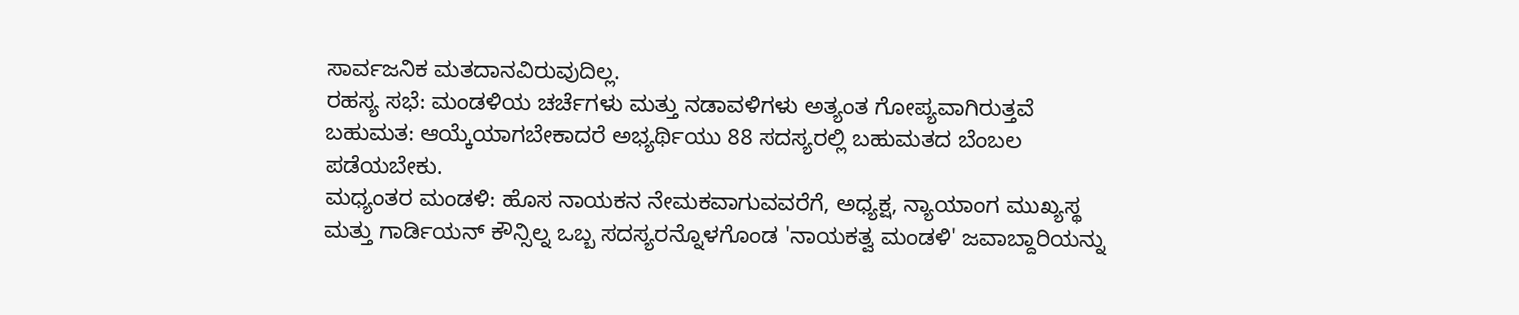ಸಾರ್ವಜನಿಕ ಮತದಾನವಿರುವುದಿಲ್ಲ.
ರಹಸ್ಯ ಸಭೆ: ಮಂಡಳಿಯ ಚರ್ಚೆಗಳು ಮತ್ತು ನಡಾವಳಿಗಳು ಅತ್ಯಂತ ಗೋಪ್ಯವಾಗಿರುತ್ತವೆ
ಬಹುಮತ: ಆಯ್ಕೆಯಾಗಬೇಕಾದರೆ ಅಭ್ಯರ್ಥಿಯು 88 ಸದಸ್ಯರಲ್ಲಿ ಬಹುಮತದ ಬೆಂಬಲ ಪಡೆಯಬೇಕು.
ಮಧ್ಯಂತರ ಮಂಡಳಿ: ಹೊಸ ನಾಯಕನ ನೇಮಕವಾಗುವವರೆಗೆ, ಅಧ್ಯಕ್ಷ, ನ್ಯಾಯಾಂಗ ಮುಖ್ಯಸ್ಥ ಮತ್ತು ಗಾರ್ಡಿಯನ್ ಕೌನ್ಸಿಲ್ನ ಒಬ್ಬ ಸದಸ್ಯರನ್ನೊಳಗೊಂಡ 'ನಾಯಕತ್ವ ಮಂಡಳಿ' ಜವಾಬ್ದಾರಿಯನ್ನು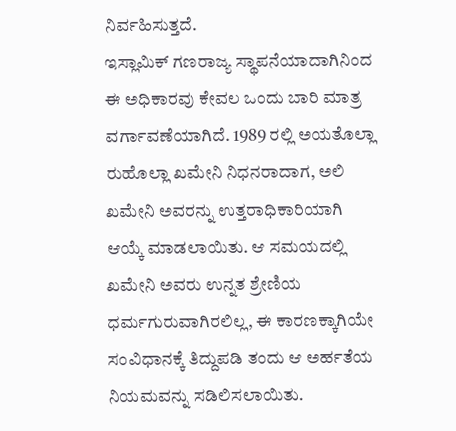ನಿರ್ವಹಿಸುತ್ತದೆ.
ಇಸ್ಲಾಮಿಕ್ ಗಣರಾಜ್ಯ ಸ್ಥಾಪನೆಯಾದಾಗಿನಿಂದ ಈ ಅಧಿಕಾರವು ಕೇವಲ ಒಂದು ಬಾರಿ ಮಾತ್ರ ವರ್ಗಾವಣೆಯಾಗಿದೆ. 1989 ರಲ್ಲಿ ಅಯತೊಲ್ಲಾ ರುಹೊಲ್ಲಾ ಖಮೇನಿ ನಿಧನರಾದಾಗ, ಅಲಿ ಖಮೇನಿ ಅವರನ್ನು ಉತ್ತರಾಧಿಕಾರಿಯಾಗಿ ಆಯ್ಕೆ ಮಾಡಲಾಯಿತು. ಆ ಸಮಯದಲ್ಲಿ ಖಮೇನಿ ಅವರು ಉನ್ನತ ಶ್ರೇಣಿಯ ಧರ್ಮಗುರುವಾಗಿರಲಿಲ್ಲ, ಈ ಕಾರಣಕ್ಕಾಗಿಯೇ ಸಂವಿಧಾನಕ್ಕೆ ತಿದ್ದುಪಡಿ ತಂದು ಆ ಅರ್ಹತೆಯ ನಿಯಮವನ್ನು ಸಡಿಲಿಸಲಾಯಿತು.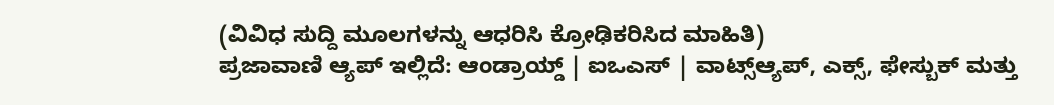(ವಿವಿಧ ಸುದ್ದಿ ಮೂಲಗಳನ್ನು ಆಧರಿಸಿ ಕ್ರೋಢಿಕರಿಸಿದ ಮಾಹಿತಿ)
ಪ್ರಜಾವಾಣಿ ಆ್ಯಪ್ ಇಲ್ಲಿದೆ: ಆಂಡ್ರಾಯ್ಡ್ | ಐಒಎಸ್ | ವಾಟ್ಸ್ಆ್ಯಪ್, ಎಕ್ಸ್, ಫೇಸ್ಬುಕ್ ಮತ್ತು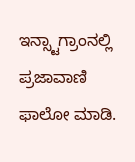ಇನ್ಸ್ಟಾಗ್ರಾಂನಲ್ಲಿ ಪ್ರಜಾವಾಣಿ ಫಾಲೋ ಮಾಡಿ.